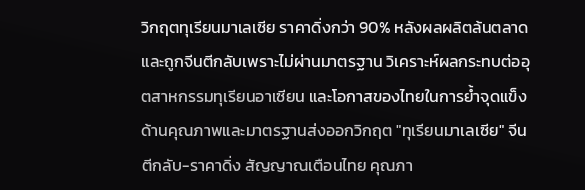วิกฤตทุเรียนมาเลเซีย ราคาดิ่งกว่า 90% หลังผลผลิตล้นตลาดและถูกจีนตีกลับเพราะไม่ผ่านมาตรฐาน วิเคราะห์ผลกระทบต่ออุตสาหกรรมทุเรียนอาเซียน และโอกาสของไทยในการย้ำจุดแข็งด้านคุณภาพและมาตรฐานส่งออกวิกฤต "ทุเรียนมาเลเซีย" จีนตีกลับ-ราคาดิ่ง สัญญาณเตือนไทย คุณภา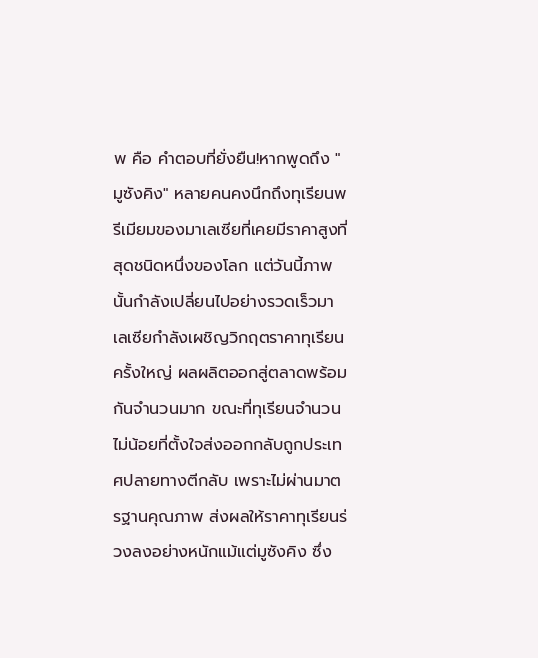พ คือ คำตอบที่ยั่งยืน!หากพูดถึง "มูซังคิง" หลายคนคงนึกถึงทุเรียนพรีเมียมของมาเลเซียที่เคยมีราคาสูงที่สุดชนิดหนึ่งของโลก แต่วันนี้ภาพนั้นกำลังเปลี่ยนไปอย่างรวดเร็วมาเลเซียกำลังเผชิญวิกฤตราคาทุเรียนครั้งใหญ่ ผลผลิตออกสู่ตลาดพร้อมกันจำนวนมาก ขณะที่ทุเรียนจำนวนไม่น้อยที่ตั้งใจส่งออกกลับถูกประเทศปลายทางตีกลับ เพราะไม่ผ่านมาตรฐานคุณภาพ ส่งผลให้ราคาทุเรียนร่วงลงอย่างหนักแม้แต่มูซังคิง ซึ่ง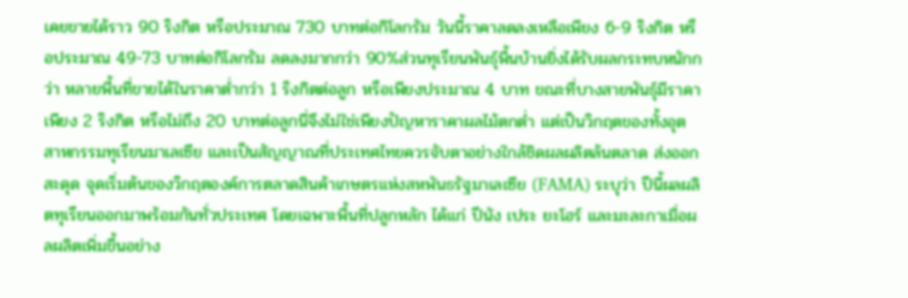เคยขายได้ราว 90 ริงกิต หรือประมาณ 730 บาทต่อกิโลกรัม วันนี้ราคาลดลงเหลือเพียง 6-9 ริงกิต หรือประมาณ 49-73 บาทต่อกิโลกรัม ลดลงมากกว่า 90%ส่วนทุเรียนพันธุ์พื้นบ้านยิ่งได้รับผลกระทบหนักกว่า หลายพื้นที่ขายได้ในราคาต่ำกว่า 1 ริงกิตต่อลูก หรือเพียงประมาณ 4 บาท ขณะที่บางสายพันธุ์มีราคาเพียง 2 ริงกิต หรือไม่ถึง 20 บาทต่อลูกนี่จึงไม่ใช่เพียงปัญหาราคาผลไม้ตกต่ำ แต่เป็นวิกฤตของทั้งอุตสาหกรรมทุเรียนมาเลเซีย และเป็นสัญญาณที่ประเทศไทยควรจับตาอย่างใกล้ชิดผลผลิตล้นตลาด ส่งออกสะดุด จุดเริ่มต้นของวิกฤตองค์การตลาดสินค้าเกษตรแห่งสหพันธรัฐมาเลเซีย (FAMA) ระบุว่า ปีนี้ผลผลิตทุเรียนออกมาพร้อมกันทั่วประเทศ โดยเฉพาะพื้นที่ปลูกหลัก ได้แก่ ปีนัง เประ ยะโฮร์ และมะละกาเมื่อผลผลิตเพิ่มขึ้นอย่าง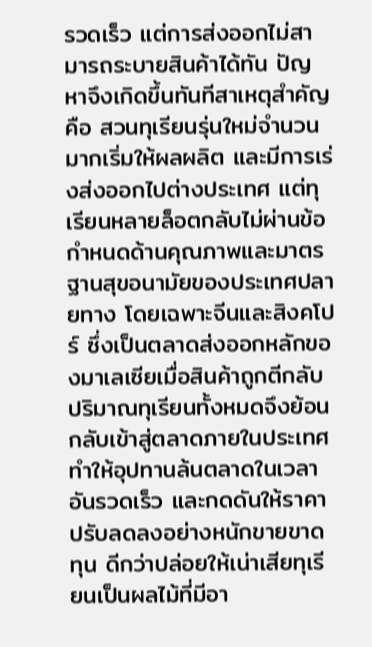รวดเร็ว แต่การส่งออกไม่สามารถระบายสินค้าได้ทัน ปัญหาจึงเกิดขึ้นทันทีสาเหตุสำคัญคือ สวนทุเรียนรุ่นใหม่จำนวนมากเริ่มให้ผลผลิต และมีการเร่งส่งออกไปต่างประเทศ แต่ทุเรียนหลายล็อตกลับไม่ผ่านข้อกำหนดด้านคุณภาพและมาตรฐานสุขอนามัยของประเทศปลายทาง โดยเฉพาะจีนและสิงคโปร์ ซึ่งเป็นตลาดส่งออกหลักของมาเลเซียเมื่อสินค้าถูกตีกลับ ปริมาณทุเรียนทั้งหมดจึงย้อนกลับเข้าสู่ตลาดภายในประเทศ ทำให้อุปทานล้นตลาดในเวลาอันรวดเร็ว และกดดันให้ราคาปรับลดลงอย่างหนักขายขาดทุน ดีกว่าปล่อยให้เน่าเสียทุเรียนเป็นผลไม้ที่มีอา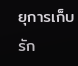ยุการเก็บรัก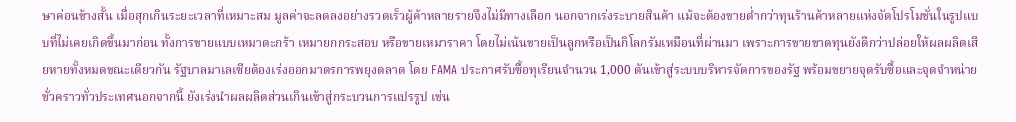ษาค่อนข้างสั้น เมื่อสุกเกินระยะเวลาที่เหมาะสม มูลค่าจะลดลงอย่างรวดเร็วผู้ค้าหลายรายจึงไม่มีทางเลือก นอกจากเร่งระบายสินค้า แม้จะต้องขายต่ำกว่าทุนร้านค้าหลายแห่งจัดโปรโมชั่นในรูปแบบที่ไม่เคยเกิดขึ้นมาก่อน ทั้งการขายแบบเหมาตะกร้า เหมายกกระสอบ หรือขายเหมาราคา โดยไม่เน้นขายเป็นลูกหรือเป็นกิโลกรัมเหมือนที่ผ่านมา เพราะการขายขาดทุนยังดีกว่าปล่อยให้ผลผลิตเสียหายทั้งหมดขณะเดียวกัน รัฐบาลมาเลเซียต้องเร่งออกมาตรการพยุงตลาด โดย FAMA ประกาศรับซื้อทุเรียนจำนวน 1,000 ตันเข้าสู่ระบบบริหารจัดการของรัฐ พร้อมขยายจุดรับซื้อและจุดจำหน่ายชั่วคราวทั่วประเทศนอกจากนี้ ยังเร่งนำผลผลิตส่วนเกินเข้าสู่กระบวนการแปรรูป เช่น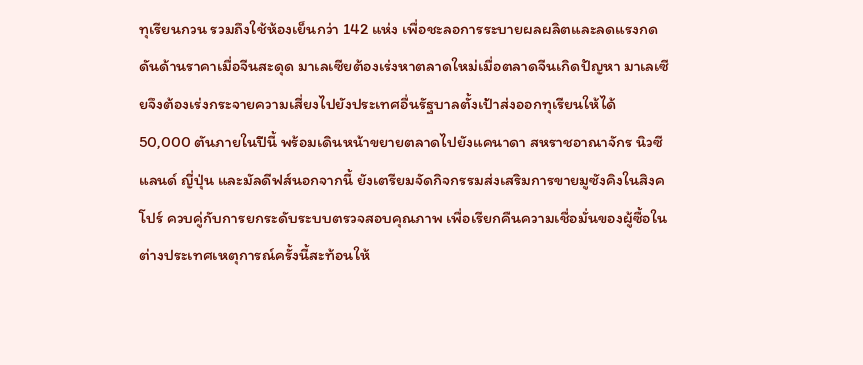ทุเรียนกวน รวมถึงใช้ห้องเย็นกว่า 142 แห่ง เพื่อชะลอการระบายผลผลิตและลดแรงกดดันด้านราคาเมื่อจีนสะดุด มาเลเซียต้องเร่งหาตลาดใหม่เมื่อตลาดจีนเกิดปัญหา มาเลเซียจึงต้องเร่งกระจายความเสี่ยงไปยังประเทศอื่นรัฐบาลตั้งเป้าส่งออกทุเรียนให้ได้ 50,000 ตันภายในปีนี้ พร้อมเดินหน้าขยายตลาดไปยังแคนาดา สหราชอาณาจักร นิวซีแลนด์ ญี่ปุ่น และมัลดีฟส์นอกจากนี้ ยังเตรียมจัดกิจกรรมส่งเสริมการขายมูซังคิงในสิงคโปร์ ควบคู่กับการยกระดับระบบตรวจสอบคุณภาพ เพื่อเรียกคืนความเชื่อมั่นของผู้ซื้อในต่างประเทศเหตุการณ์ครั้งนี้สะท้อนให้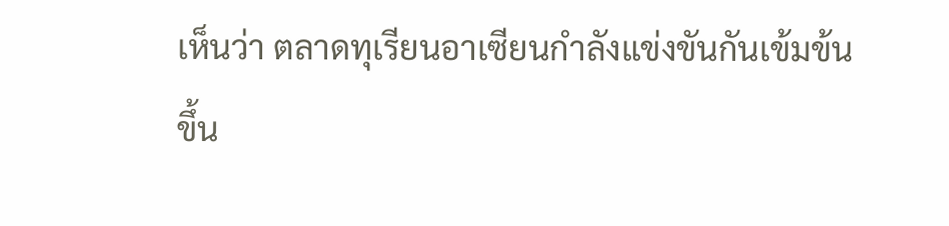เห็นว่า ตลาดทุเรียนอาเซียนกำลังแข่งขันกันเข้มข้นขึ้น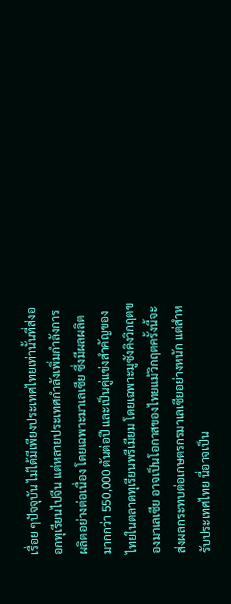เรื่อย ๆปัจจุบัน ไม่ได้มีเพียงประเทศไทยเท่านั้นที่ส่งออกทุเรียนไปจีน แต่หลายประเทศกำลังเพิ่มกำลังการผลิตอย่างต่อเนื่อง โดยเฉพาะมาเลเซีย ซึ่งมีผลผลิตมากกว่า 550,000 ตันต่อปี และเป็นคู่แข่งสำคัญของไทยในตลาดทุเรียนพรีเมียม โดยเฉพาะมูซังคิงวิกฤตของมาเลเซีย อาจเป็นโอกาสของไทยแม้วิกฤตครั้งนี้จะส่งผลกระทบต่อเกษตรกรมาเลเซียอย่างหนัก แต่สำหรับประเทศไทย นี่อาจเป็น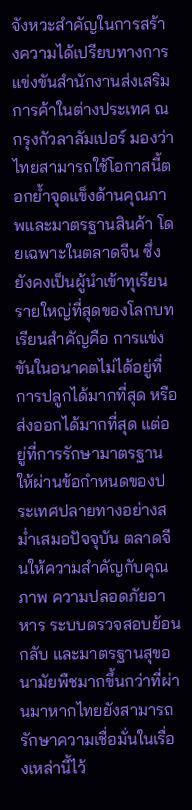จังหวะสำคัญในการสร้างความได้เปรียบทางการแข่งขันสำนักงานส่งเสริมการค้าในต่างประเทศ ณ กรุงกัวลาลัมเปอร์ มองว่า ไทยสามารถใช้โอกาสนี้ตอกย้ำจุดแข็งด้านคุณภาพและมาตรฐานสินค้า โดยเฉพาะในตลาดจีน ซึ่งยังคงเป็นผู้นำเข้าทุเรียนรายใหญ่ที่สุดของโลกบทเรียนสำคัญคือ การแข่งขันในอนาคตไม่ได้อยู่ที่การปลูกได้มากที่สุด หรือส่งออกได้มากที่สุด แต่อยู่ที่การรักษามาตรฐานให้ผ่านข้อกำหนดของประเทศปลายทางอย่างสม่ำเสมอปัจจุบัน ตลาดจีนให้ความสำคัญกับคุณภาพ ความปลอดภัยอาหาร ระบบตรวจสอบย้อนกลับ และมาตรฐานสุขอนามัยพืชมากขึ้นกว่าที่ผ่านมาหากไทยยังสามารถรักษาความเชื่อมั่นในเรื่องเหล่านี้ไว้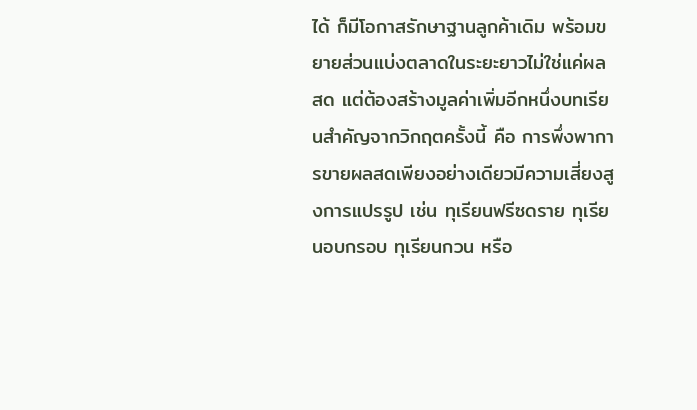ได้ ก็มีโอกาสรักษาฐานลูกค้าเดิม พร้อมขยายส่วนแบ่งตลาดในระยะยาวไม่ใช่แค่ผลสด แต่ต้องสร้างมูลค่าเพิ่มอีกหนึ่งบทเรียนสำคัญจากวิกฤตครั้งนี้ คือ การพึ่งพาการขายผลสดเพียงอย่างเดียวมีความเสี่ยงสูงการแปรรูป เช่น ทุเรียนฟรีซดราย ทุเรียนอบกรอบ ทุเรียนกวน หรือ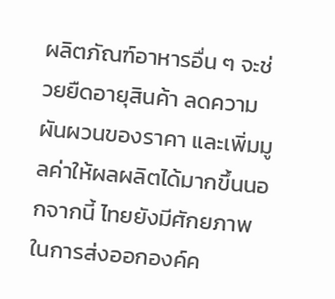ผลิตภัณฑ์อาหารอื่น ๆ จะช่วยยืดอายุสินค้า ลดความผันผวนของราคา และเพิ่มมูลค่าให้ผลผลิตได้มากขึ้นนอกจากนี้ ไทยยังมีศักยภาพในการส่งออกองค์ค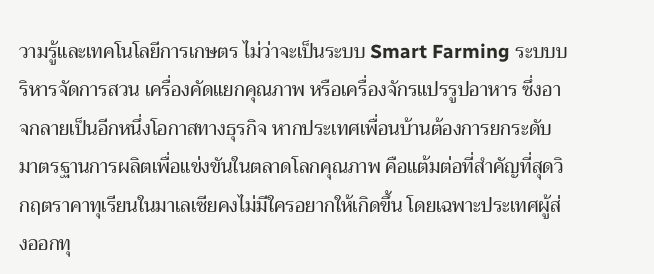วามรู้และเทคโนโลยีการเกษตร ไม่ว่าจะเป็นระบบ Smart Farming ระบบบริหารจัดการสวน เครื่องคัดแยกคุณภาพ หรือเครื่องจักรแปรรูปอาหาร ซึ่งอาจกลายเป็นอีกหนึ่งโอกาสทางธุรกิจ หากประเทศเพื่อนบ้านต้องการยกระดับมาตรฐานการผลิตเพื่อแข่งขันในตลาดโลกคุณภาพ คือแต้มต่อที่สำคัญที่สุดวิกฤตราคาทุเรียนในมาเลเซียคงไม่มีใครอยากให้เกิดขึ้น โดยเฉพาะประเทศผู้ส่งออกทุ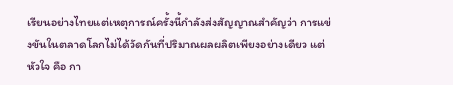เรียนอย่างไทยแต่เหตุการณ์ครั้งนี้กำลังส่งสัญญาณสำคัญว่า การแข่งขันในตลาดโลกไม่ได้วัดกันที่ปริมาณผลผลิตเพียงอย่างเดียว แต่หัวใจ คือ กา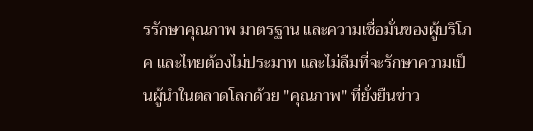รรักษาคุณภาพ มาตรฐาน และความเชื่อมั่นของผู้บริโภค และไทยต้องไม่ประมาท และไม่ลืมที่จะรักษาความเป็นผู้นำในตลาดโลกด้วย "คุณภาพ" ที่ยั่งยืนข่าว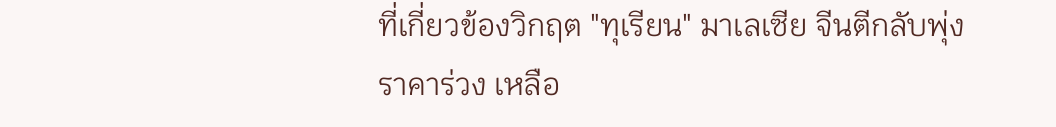ที่เกี่ยวข้องวิกฤต "ทุเรียน" มาเลเซีย จีนตีกลับพุ่ง ราคาร่วง เหลือ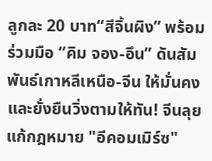ลูกละ 20 บาท“สีจิ้นผิง” พร้อมร่วมมือ “คิม จอง-อึน” ดันสัมพันธ์เกาหลีเหนือ-จีน ให้มั่นคงและยั่งยืนวิ่งตามให้ทัน! จีนลุยแก้กฎหมาย "อีคอมเมิร์ซ"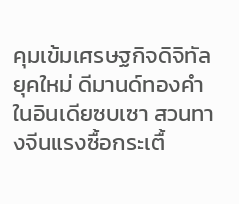คุมเข้มเศรษฐกิจดิจิทัลยุคใหม่ ดีมานด์ทองคำในอินเดียซบเซา สวนทางจีนแรงซื้อกระเตื้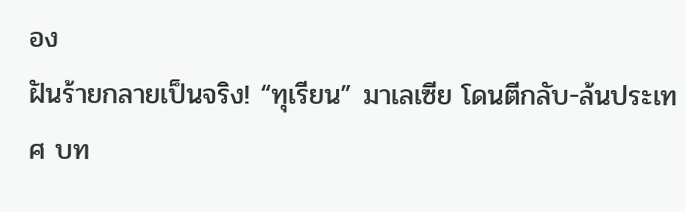อง
ฝันร้ายกลายเป็นจริง! “ทุเรียน” มาเลเซีย โดนตีกลับ-ล้นประเทศ บท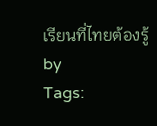เรียนที่ไทยต้องรู้
by
Tags: